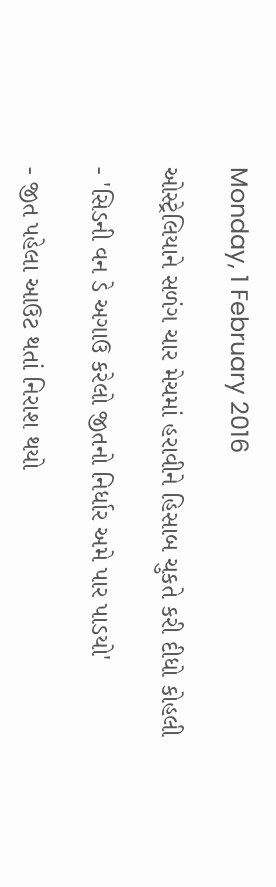Monday, 1 February 2016

ઓસ્ટ્રેલિયાને સળંગ ચાર મેચમાં હરાવીને હિસાબ ચુકતે કરી દીધો કોહલી

- 'સિડની વન ડે અગાઉ કરેલો જીતનો નિર્ધાર અમે પાર પાડયો'

- જીત પહેલા આઉટ થતાં નિરાશ થયો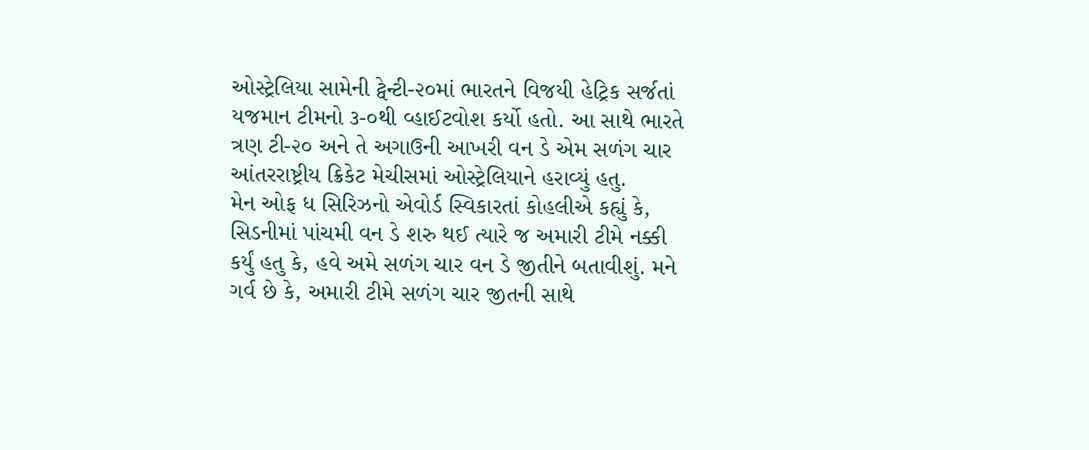ઓસ્ટ્રેલિયા સામેની ટ્વેન્ટી-૨૦માં ભારતને વિજયી હેટ્રિક સર્જતાં યજમાન ટીમનો ૩-૦થી વ્હાઈટવોશ કર્યો હતો. આ સાથે ભારતે ત્રણ ટી-૨૦ અને તે અગાઉની આખરી વન ડે એમ સળંગ ચાર આંતરરાષ્ટ્રીય ક્રિકેટ મેચીસમાં ઓસ્ટ્રેલિયાને હરાવ્યું હતુ.
મેન ઓફ ધ સિરિઝનો એવોર્ડ સ્વિકારતાં કોહલીએ કહ્યું કે, સિડનીમાં પાંચમી વન ડે શરુ થઈ ત્યારે જ અમારી ટીમે નક્કી કર્યું હતુ કે, હવે અમે સળંગ ચાર વન ડે જીતીને બતાવીશું. મને ગર્વ છે કે, અમારી ટીમે સળંગ ચાર જીતની સાથે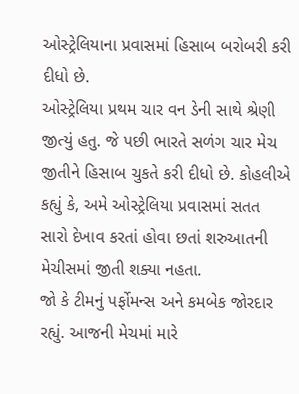ઓસ્ટ્રેલિયાના પ્રવાસમાં હિસાબ બરોબરી કરી દીધો છે.
ઓસ્ટ્રેલિયા પ્રથમ ચાર વન ડેની સાથે શ્રેણી જીત્યું હતુ. જે પછી ભારતે સળંગ ચાર મેચ જીતીને હિસાબ ચુકતે કરી દીધો છે. કોહલીએ કહ્યું કે, અમે ઓસ્ટ્રેલિયા પ્રવાસમાં સતત સારો દેખાવ કરતાં હોવા છતાં શરુઆતની મેચીસમાં જીતી શક્યા નહતા.
જો કે ટીમનું પર્ફોમન્સ અને કમબેક જોરદાર રહ્યું. આજની મેચમાં મારે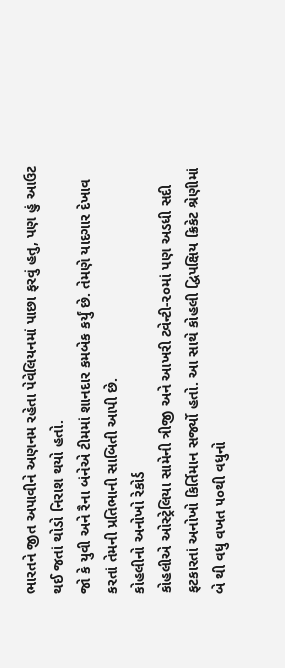ભારતને જીત અપાવીને અણનમ રહેતા પેવેલિયનમાં પાછા ફરવું હતુ, પણ હું આઉટ થઈ જતાં થોડો નિરાશ થયો હતો.
જો કે યુવી અને રૈના બંનેએ ટીમમાં શાનદાર કમબેક કર્યું છે. તેમણે યાદગાર દેખાવ કરતાં તેમની પ્રતિભાની સાબિતી આપી છે.
કોહલીનો અનોખો રેકોર્ડ
કોહલીએ ઓસ્ટ્રેલિયા સામેની ત્રીજી અને આખરી ટ્વેન્ટી-૨૦માં પણ અડધી સદી ફટકારતાં અનોખો કિર્તિમાન સર્જ્યો હતો. આ સાથે કોહલી દ્વિપક્ષિય ક્રિકેટ શ્રેણીમાં બે થી વધુ વખત ૫૦થી વધુનો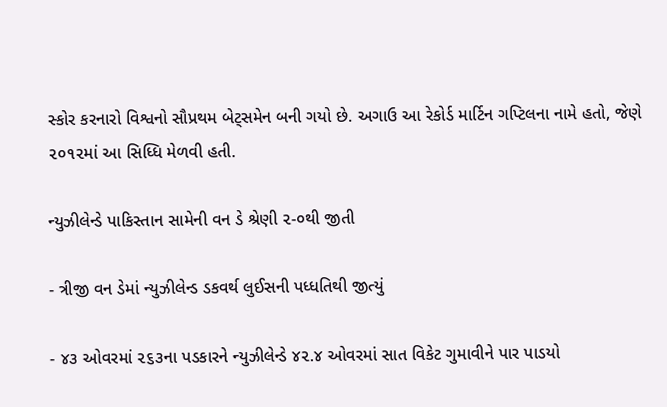સ્કોર કરનારો વિશ્વનો સૌપ્રથમ બેટ્સમેન બની ગયો છે. અગાઉ આ રેકોર્ડ માર્ટિન ગપ્ટિલના નામે હતો, જેણે ૨૦૧૨માં આ સિધ્ધિ મેળવી હતી.

ન્યુઝીલેન્ડે પાકિસ્તાન સામેની વન ડે શ્રેણી ૨-૦થી જીતી

- ત્રીજી વન ડેમાં ન્યુઝીલેન્ડ ડકવર્થ લુઈસની પધ્ધતિથી જીત્યું

- ૪૩ ઓવરમાં ૨૬૩ના પડકારને ન્યુઝીલેન્ડે ૪૨.૪ ઓવરમાં સાત વિકેટ ગુમાવીને પાર પાડયો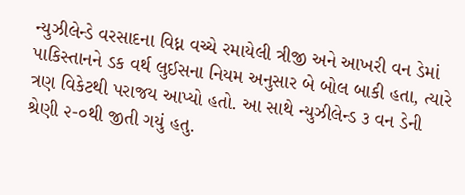ન્યુઝીલેન્ડે વરસાદના વિધ્ન વચ્ચે રમાયેલી ત્રીજી અને આખરી વન ડેમાં પાકિસ્તાનને ડક વર્થ લુઈસના નિયમ અનુસાર બે બોલ બાકી હતા, ત્યારે ત્રણ વિકેટથી પરાજય આપ્યો હતો. આ સાથે ન્યુઝીલેન્ડ ૩ વન ડેની શ્રેણી ૨-૦થી જીતી ગયું હતુ.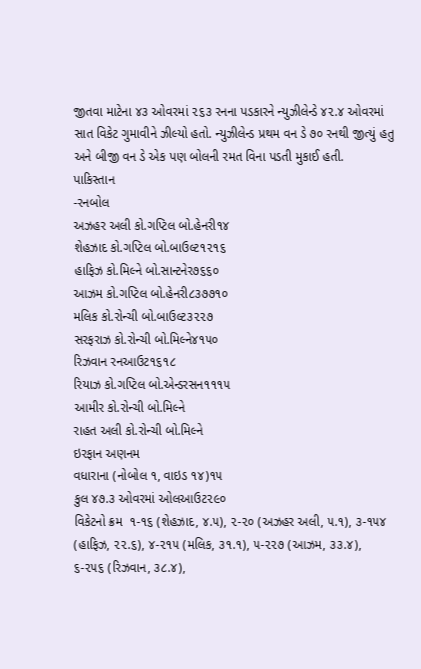જીતવા માટેના ૪૩ ઓવરમાં ૨૬૩ રનના પડકારને ન્યુઝીલેન્ડે ૪૨.૪ ઓવરમાં સાત વિકેટ ગુમાવીને ઝીલ્યો હતો. ન્યુઝીલેન્ડ પ્રથમ વન ડે ૭૦ રનથી જીત્યું હતુ અને બીજી વન ડે એક પણ બોલની રમત વિના પડતી મુકાઈ હતી.
પાકિસ્તાન
-રનબોલ
અઝહર અલી કો.ગપ્ટિલ બો.હેનરી૧૪
શેહઝાદ કો.ગપ્ટિલ બો.બાઉલ્ટ૧૨૧૬
હાફિઝ કો.મિલ્ને બો.સાન્ટનેર૭૬૬૦
આઝમ કો.ગપ્ટિલ બો.હેનરી૮૩૭૭૧૦
મલિક કો.રોન્ચી બો.બાઉલ્ટ૩૨૨૭
સરફરાઝ કો.રોન્ચી બો.મિલ્ને૪૧૫૦
રિઝવાન રનઆઉટ૧૬૧૮
રિયાઝ કો.ગપ્ટિલ બો.એન્ડરસન૧૧૧૫
આમીર કો.રોન્ચી બો.મિલ્ને
રાહત અલી કો.રોન્ચી બો.મિલ્ને
ઇરફાન અણનમ
વધારાના (નોબોલ ૧, વાઇડ ૧૪)૧૫
કુલ ૪૭.૩ ઓવરમાં ઓલઆઉટ૨૯૦
વિકેટનો ક્રમ  ૧-૧૬ (શેહઝાદ, ૪.૫), ૨-૨૦ (અઝહર અલી, ૫.૧), ૩-૧૫૪ (હાફિઝ, ૨૨.૬), ૪-૨૧૫ (મલિક, ૩૧.૧), ૫-૨૨૭ (આઝમ, ૩૩.૪), ૬-૨૫૬ (રિઝવાન, ૩૮.૪),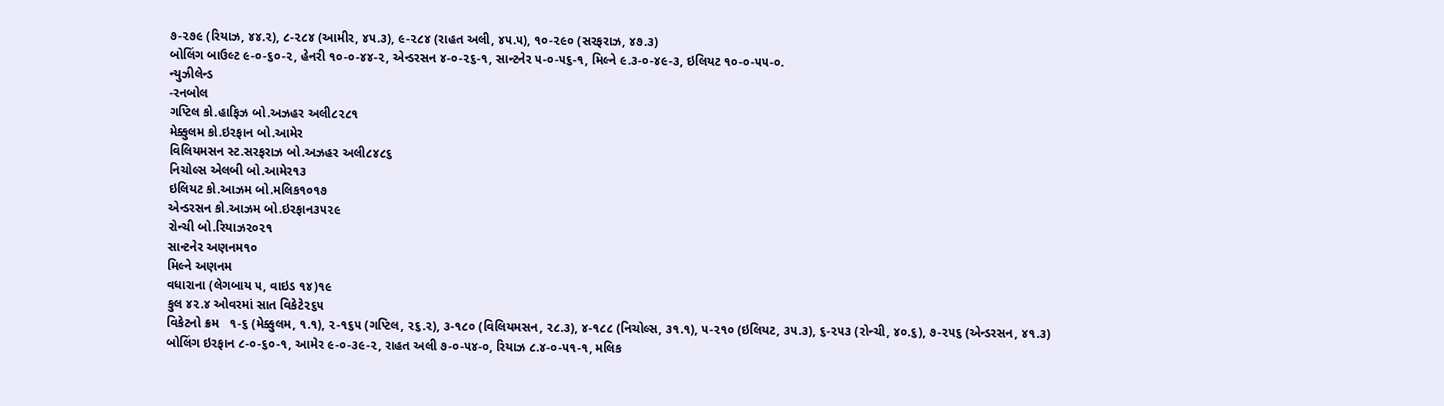૭-૨૭૯ (રિયાઝ, ૪૪.૨), ૮-૨૮૪ (આમીર, ૪૫.૩), ૯-૨૮૪ (રાહત અલી, ૪૫.૫), ૧૦-૨૯૦ (સરફરાઝ, ૪૭.૩)
બોલિંગ બાઉલ્ટ ૯-૦-૬૦-૨, હેનરી ૧૦-૦-૪૪-૨, એન્ડરસન ૪-૦-૨૬-૧, સાન્ટનેર ૫-૦-૫૬-૧, મિલ્ને ૯.૩-૦-૪૯-૩, ઇલિયટ ૧૦-૦-૫૫-૦.
ન્યુઝીલેન્ડ
-રનબોલ
ગપ્ટિલ કો.હાફિઝ બો.અઝહર અલી૮૨૮૧
મેક્કુલમ કો.ઇરફાન બો.આમેર
વિલિયમસન સ્ટ.સરફરાઝ બો.અઝહર અલી૮૪૮૬
નિચોલ્સ એલબી બો.આમેર૧૩
ઇલિયટ કો.આઝમ બો.મલિક૧૦૧૭
એન્ડરસન કો.આઝમ બો.ઇરફાન૩૫૨૯
રોન્ચી બો.રિયાઝ૨૦૨૧
સાન્ટનેર અણનમ૧૦
મિલ્ને અણનમ
વધારાના (લેગબાય ૫, વાઇડ ૧૪)૧૯
કુલ ૪૨.૪ ઓવરમાં સાત વિકેટે૨૬૫
વિકેટનો ક્રમ   ૧-૬ (મેક્કુલમ, ૧.૧), ૨-૧૬૫ (ગપ્ટિલ, ૨૬.૨), ૩-૧૮૦ (વિલિયમસન, ૨૮.૩), ૪-૧૮૮ (નિચોલ્સ, ૩૧.૧), ૫-૨૧૦ (ઇલિયટ, ૩૫.૩), ૬-૨૫૩ (રોન્ચી, ૪૦.૬), ૭-૨૫૬ (એન્ડરસન, ૪૧.૩)
બોલિંગ ઇરફાન ૮-૦-૬૦-૧, આમેર ૯-૦-૩૯-૨, રાહત અલી ૭-૦-૫૪-૦, રિયાઝ ૮.૪-૦-૫૧-૧, મલિક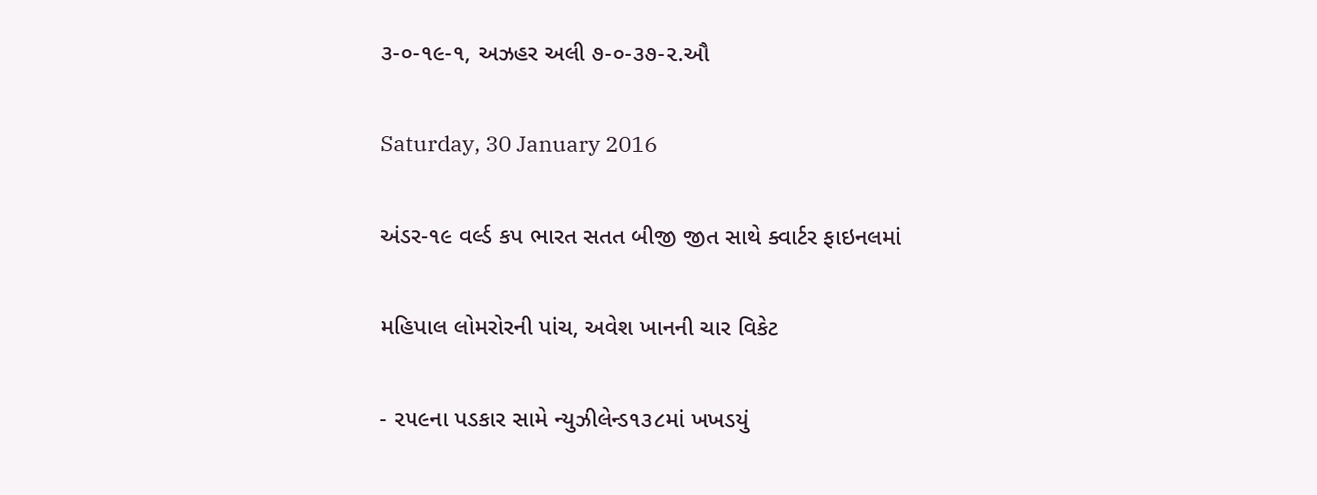૩-૦-૧૯-૧, અઝહર અલી ૭-૦-૩૭-૨.ઔ

Saturday, 30 January 2016

અંડર-૧૯ વર્લ્ડ કપ ભારત સતત બીજી જીત સાથે ક્વાર્ટર ફાઇનલમાં

મહિપાલ લોમરોરની પાંચ, અવેશ ખાનની ચાર વિકેટ

- ૨૫૯ના પડકાર સામે ન્યુઝીલેન્ડ૧૩૮માં ખખડયું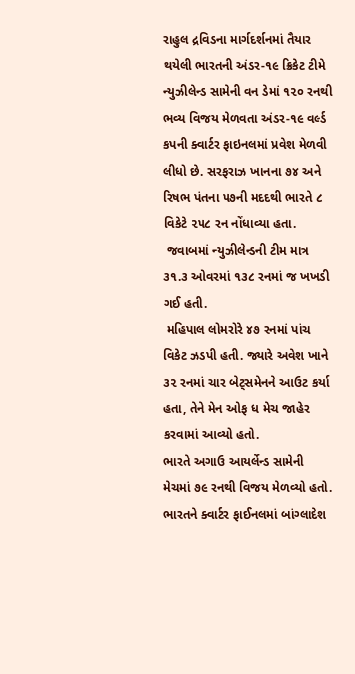રાહુલ દ્રવિડના માર્ગદર્શનમાં તૈયાર થયેલી ભારતની અંડર-૧૯ ક્રિકેટ ટીમે ન્યુઝીલેન્ડ સામેની વન ડેમાં ૧૨૦ રનથી ભવ્ય વિજય મેળવતા અંડર-૧૯ વર્લ્ડ કપની ક્વાર્ટર ફાઇનલમાં પ્રવેશ મેળવી લીધો છે. સરફરાઝ ખાનના ૭૪ અને રિષભ પંતના ૫૭ની મદદથી ભારતે ૮ વિકેટે ૨૫૮ રન નોંધાવ્યા હતા.
 જવાબમાં ન્યુઝીલેન્ડની ટીમ માત્ર ૩૧.૩ ઓવરમાં ૧૩૮ રનમાં જ ખખડી ગઈ હતી.
 મહિપાલ લોમરોરે ૪૭ રનમાં પાંચ વિકેટ ઝડપી હતી. જ્યારે અવેશ ખાને ૩૨ રનમાં ચાર બેટ્સમેનને આઉટ કર્યા હતા, તેને મેન ઓફ ધ મેચ જાહેર કરવામાં આવ્યો હતો.
ભારતે અગાઉ આયર્લેન્ડ સામેની મેચમાં ૭૯ રનથી વિજય મેળવ્યો હતો. ભારતને ક્વાર્ટર ફાઈનલમાં બાંગ્લાદેશ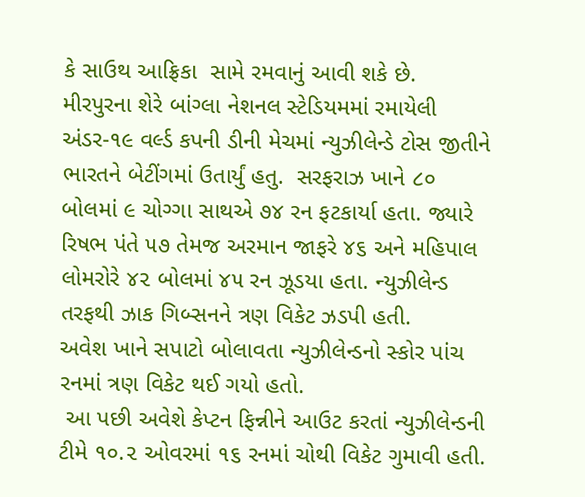કે સાઉથ આફ્રિકા  સામે રમવાનું આવી શકે છે.
મીરપુરના શેરે બાંગ્લા નેશનલ સ્ટેડિયમમાં રમાયેલી અંડર-૧૯ વર્લ્ડ કપની ડીની મેચમાં ન્યુઝીલેન્ડે ટોસ જીતીને ભારતને બેટીંગમાં ઉતાર્યું હતુ.  સરફરાઝ ખાને ૮૦ બોલમાં ૯ ચોગ્ગા સાથએ ૭૪ રન ફટકાર્યા હતા. જ્યારે રિષભ પંતે ૫૭ તેમજ અરમાન જાફરે ૪૬ અને મહિપાલ લોમરોરે ૪૨ બોલમાં ૪૫ રન ઝૂડયા હતા. ન્યુઝીલેન્ડ તરફથી ઝાક ગિબ્સનને ત્રણ વિકેટ ઝડપી હતી.
અવેશ ખાને સપાટો બોલાવતા ન્યુઝીલેન્ડનો સ્કોર પાંચ રનમાં ત્રણ વિકેટ થઈ ગયો હતો.
 આ પછી અવેશે કેપ્ટન ફિન્નીને આઉટ કરતાં ન્યુઝીલેન્ડની ટીમે ૧૦.૨ ઓવરમાં ૧૬ રનમાં ચોથી વિકેટ ગુમાવી હતી.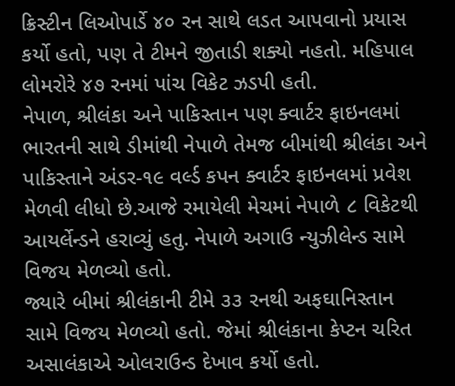ક્રિસ્ટીન લિઓપાર્ડે ૪૦ રન સાથે લડત આપવાનો પ્રયાસ કર્યો હતો, પણ તે ટીમને જીતાડી શક્યો નહતો. મહિપાલ લોમરોરે ૪૭ રનમાં પાંચ વિકેટ ઝડપી હતી.
નેપાળ, શ્રીલંકા અને પાકિસ્તાન પણ ક્વાર્ટર ફાઇનલમાં
ભારતની સાથે ડીમાંથી નેપાળે તેમજ બીમાંથી શ્રીલંકા અને પાકિસ્તાને અંડર-૧૯ વર્લ્ડ કપન ક્વાર્ટર ફાઇનલમાં પ્રવેશ મેળવી લીધો છે.આજે રમાયેલી મેચમાં નેપાળે ૮ વિકેટથી આયર્લેન્ડને હરાવ્યું હતુ. નેપાળે અગાઉ ન્યુઝીલેન્ડ સામે વિજય મેળવ્યો હતો.
જ્યારે બીમાં શ્રીલંકાની ટીમે ૩૩ રનથી અફઘાનિસ્તાન સામે વિજય મેળવ્યો હતો. જેમાં શ્રીલંકાના કેપ્ટન ચરિત અસાલંકાએ ઓલરાઉન્ડ દેખાવ કર્યો હતો.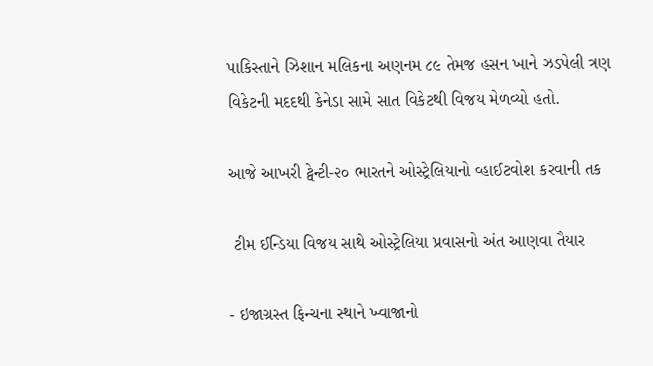પાકિસ્તાને ઝિશાન મલિકના અણનમ ૮૯ તેમજ હસન ખાને ઝડપેલી ત્રણ વિકેટની મદદથી કેનેડા સામે સાત વિકેટથી વિજય મેળવ્યો હતો.

આજે આખરી ટ્વેન્ટી-૨૦ ભારતને ઓસ્ટ્રેલિયાનો વ્હાઈટવોશ કરવાની તક

 ટીમ ઈન્ડિયા વિજય સાથે ઓસ્ટ્રેલિયા પ્રવાસનો અંત આણવા તૈયાર

- ઇજાગ્રસ્ત ફિન્ચના સ્થાને ખ્વાજાનો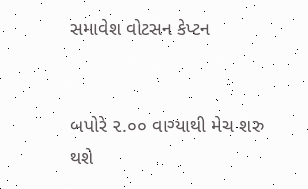સમાવેશ વોટસન કેપ્ટન


બપોરે ૨.૦૦ વાગ્યાથી મેચ શરુ થશે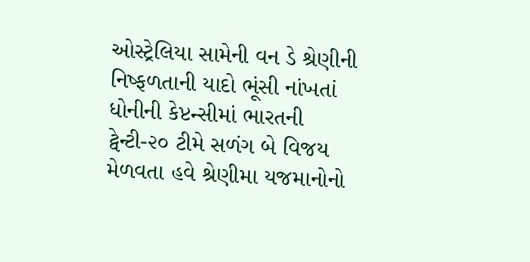ઓસ્ટ્રેલિયા સામેની વન ડે શ્રેણીની નિષ્ફળતાની યાદો ભૂંસી નાંખતાં ધોનીની કેપ્ટન્સીમાં ભારતની ટ્વેન્ટી-૨૦ ટીમે સળંગ બે વિજય મેળવતા હવે શ્રેણીમા યજમાનોનો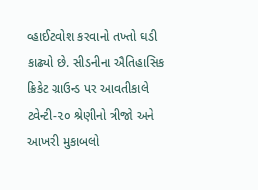વ્હાઈટવોશ કરવાનો તખ્તો ઘડી કાઢ્યો છે. સીડનીના ઐતિહાસિક ક્રિકેટ ગ્રાઉન્ડ પર આવતીકાલે ટ્વેન્ટી-૨૦ શ્રેણીનો ત્રીજો અને આખરી મુકાબલો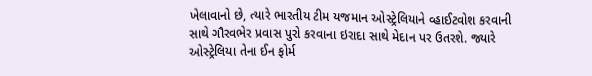ખેલાવાનો છે, ત્યારે ભારતીય ટીમ યજમાન ઓસ્ટ્રેલિયાને વ્હાઈટવોશ કરવાની સાથે ગૌરવભેર પ્રવાસ પુરો કરવાના ઇરાદા સાથે મેદાન પર ઉતરશે. જ્યારે ઓસ્ટ્રેલિયા તેના ઈન ફોર્મ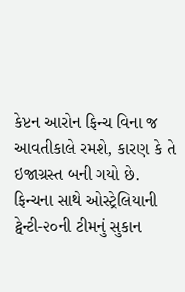કેપ્ટન આરોન ફિન્ચ વિના જ આવતીકાલે રમશે, કારણ કે તે ઇજાગ્રસ્ત બની ગયો છે.
ફિન્ચના સાથે ઓસ્ટ્રેલિયાની ટ્વેન્ટી-૨૦ની ટીમનું સુકાન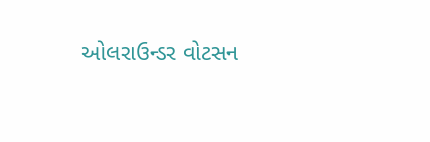ઓલરાઉન્ડર વોટસન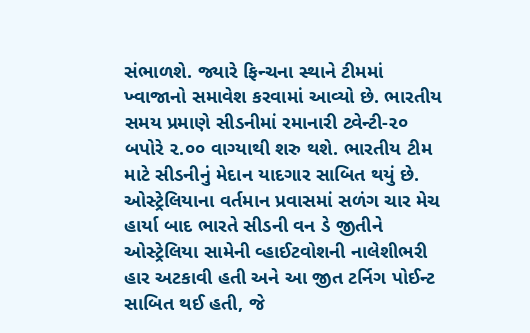સંભાળશે. જ્યારે ફિન્ચના સ્થાને ટીમમાં ખ્વાજાનો સમાવેશ કરવામાં આવ્યો છે. ભારતીય સમય પ્રમાણે સીડનીમાં રમાનારી ટ્વેન્ટી-૨૦ બપોરે ૨.૦૦ વાગ્યાથી શરુ થશે. ભારતીય ટીમ માટે સીડનીનું મેદાન યાદગાર સાબિત થયું છે. ઓસ્ટ્રેલિયાના વર્તમાન પ્રવાસમાં સળંગ ચાર મેચ હાર્યા બાદ ભારતે સીડની વન ડે જીતીને ઓસ્ટ્રેલિયા સામેની વ્હાઈટવોશની નાલેશીભરી હાર અટકાવી હતી અને આ જીત ટર્નિગ પોઈન્ટ સાબિત થઈ હતી, જે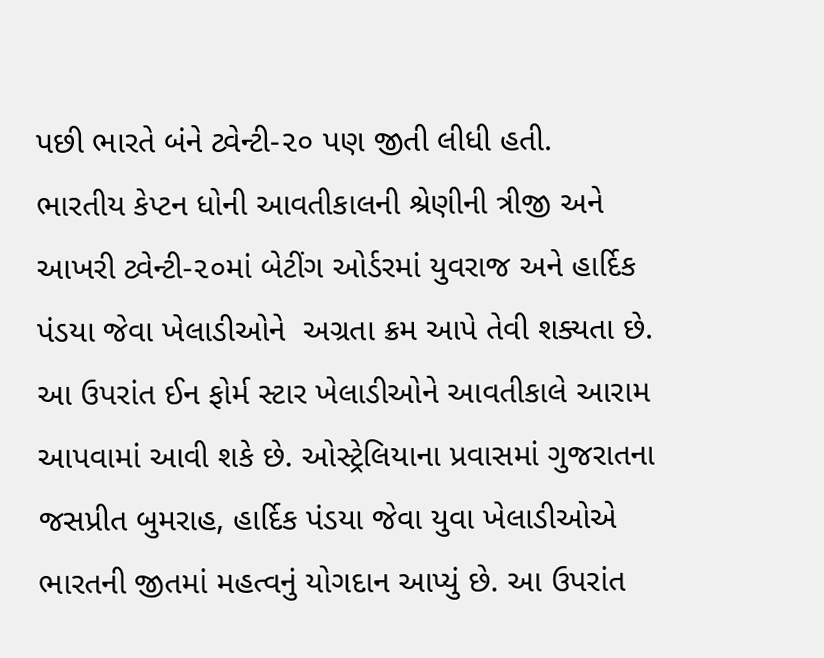પછી ભારતે બંને ટ્વેન્ટી-૨૦ પણ જીતી લીધી હતી.
ભારતીય કેપ્ટન ધોની આવતીકાલની શ્રેણીની ત્રીજી અને આખરી ટ્વેન્ટી-૨૦માં બેટીંગ ઓર્ડરમાં યુવરાજ અને હાર્દિક પંડયા જેવા ખેલાડીઓને  અગ્રતા ક્રમ આપે તેવી શક્યતા છે. આ ઉપરાંત ઈન ફોર્મ સ્ટાર ખેલાડીઓને આવતીકાલે આરામ આપવામાં આવી શકે છે. ઓસ્ટ્રેલિયાના પ્રવાસમાં ગુજરાતના જસપ્રીત બુમરાહ, હાર્દિક પંડયા જેવા યુવા ખેલાડીઓએ ભારતની જીતમાં મહત્વનું યોગદાન આપ્યું છે. આ ઉપરાંત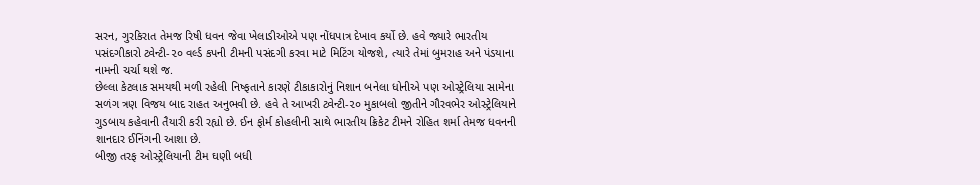સરન, ગુરકિરાત તેમજ રિષી ધવન જેવા ખેલાડીઓએ પણ નોંધપાત્ર દેખાવ કર્યો છે. હવે જ્યારે ભારતીય પસંદગીકારો ટ્વેન્ટી-૨૦ વર્લ્ડ કપની ટીમની પસંદગી કરવા માટે મિટિંગ યોજશે, ત્યારે તેમાં બુમરાહ અને પંડયાના નામની ચર્ચા થશે જ.
છેલ્લા કેટલાક સમયથી મળી રહેલી નિષ્ફતાને કારણે ટીકાકારોનું નિશાન બનેલા ધોનીએ પણ ઓસ્ટ્રેલિયા સામેના સળંગ ત્રણ વિજય બાદ રાહત અનુભવી છે. હવે તે આખરી ટ્વેન્ટી-૨૦ મુકાબલો જીતીને ગૌરવભેર ઓસ્ટ્રેલિયાને ગુડબાય કહેવાની તૈયારી કરી રહ્યો છે. ઈન ફોર્મ કોહલીની સાથે ભારતીય ક્રિકેટ ટીમને રોહિત શર્મા તેમજ ધવનની શાનદાર ઈનિંગની આશા છે.
બીજી તરફ ઓસ્ટ્રેલિયાની ટીમ ઘણી બધી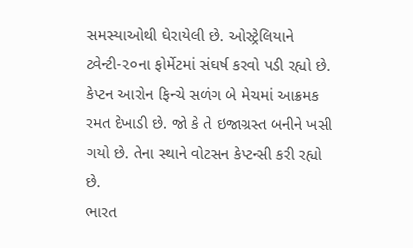સમસ્યાઓથી ઘેરાયેલી છે. ઓસ્ટ્રેલિયાને ટ્વેન્ટી-૨૦ના ફોર્મેટમાં સંઘર્ષ કરવો પડી રહ્યો છે. કેપ્ટન આરોન ફિન્ચે સળંગ બે મેચમાં આક્રમક રમત દેખાડી છે. જો કે તે ઇજાગ્રસ્ત બનીને ખસી ગયો છે. તેના સ્થાને વોટસન કેપ્ટન્સી કરી રહ્યો છે.
ભારત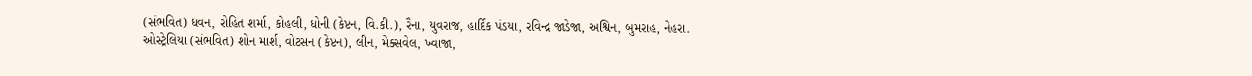(સંભવિત) ધવન, રોહિત શર્મા, કોહલી, ધોની (કેપ્ટન, વિ.કી.), રૈના, યુવરાજ, હાર્દિક પંડયા, રવિન્દ્ર જાડેજા, અશ્વિન, બુમરાહ, નેહરા.
ઓસ્ટ્રેલિયા (સંભવિત) શોન માર્શ, વોટસન (કેપ્ટન), લીન, મેક્સવેલ, ખ્વાજા,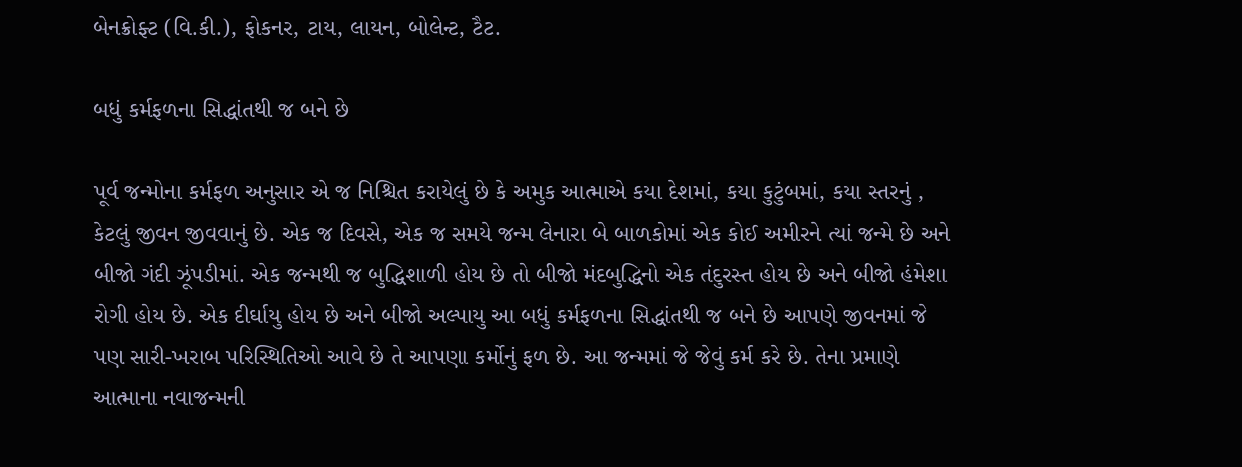બેનક્રોફ્ટ (વિ.કી.), ફોકનર, ટાય, લાયન, બોલેન્ટ, ટૈટ.

બધું કર્મફળના સિદ્ધાંતથી જ બને છે

પૂર્વ જન્મોના કર્મફળ અનુસાર એ જ નિશ્ચિત કરાયેલું છે કે અમુક આત્માએ કયા દેશમાં, કયા કુટુંબમાં, કયા સ્તરનું , કેટલું જીવન જીવવાનું છે. એક જ દિવસે, એક જ સમયે જન્મ લેનારા બે બાળકોમાં એક કોઈ અમીરને ત્યાં જન્મે છે અને બીજો ગંદી ઝૂંપડીમાં. એક જન્મથી જ બુદ્ધિશાળી હોય છે તો બીજો મંદબુદ્ધિનો એક તંદુરસ્ત હોય છે અને બીજો હંમેશા રોગી હોય છે. એક દીર્ઘાયુ હોય છે અને બીજો અલ્પાયુ આ બધું કર્મફળના સિદ્ધાંતથી જ બને છે આપણે જીવનમાં જે પણ સારી-ખરાબ પરિસ્થિતિઓ આવે છે તે આપણા કર્મોનું ફળ છે. આ જન્મમાં જે જેવું કર્મ કરે છે. તેના પ્રમાણે આત્માના નવાજન્મની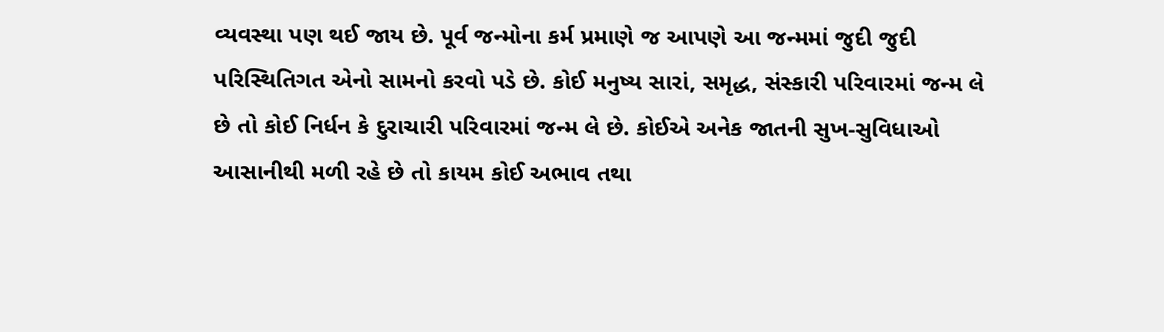વ્યવસ્થા પણ થઈ જાય છે. પૂર્વ જન્મોના કર્મ પ્રમાણે જ આપણે આ જન્મમાં જુદી જુદી પરિસ્થિતિગત એનો સામનો કરવો પડે છે. કોઈ મનુષ્ય સારાં, સમૃદ્ધ, સંસ્કારી પરિવારમાં જન્મ લે છે તો કોઈ નિર્ધન કે દુરાચારી પરિવારમાં જન્મ લે છે. કોઈએ અનેક જાતની સુખ-સુવિધાઓ આસાનીથી મળી રહે છે તો કાયમ કોઈ અભાવ તથા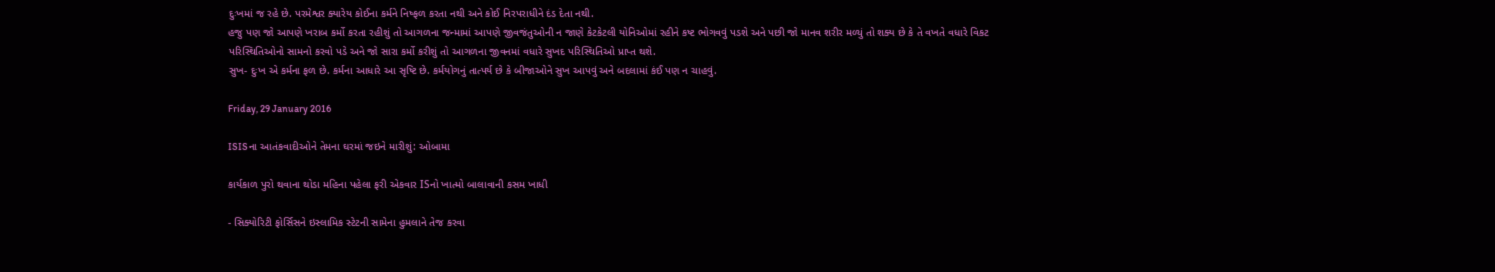દુઃખમાં જ રહે છે. પરમેશ્વર ક્યારેય કોઈના કર્મને નિષ્ફળ કરતા નથી અને કોઈ નિરપરાધીને દંડ દેતા નથી.
હજુ પણ જો આપણે ખરાબ કર્મો કરતા રહીશું તો આગળના જન્મામાં આપણે જીવજંતુઓની ન જાણે કેટકેટલી યોનિઓમાં રહીને કષ્ટ ભોગવવું પડશે અને પછી જો માનવ શરીર મળ્યું તો શક્ય છે કે તે વખતે વધારે વિકટ પરિસ્થિતિઓનો સામનો કરવો પડે અને જો સારા કર્મો કરીશું તો આગળના જીવનમાં વધારે સુખદ પરિસ્થિતિઓ પ્રાપ્ત થશે.
સુખ- દુઃખ એ કર્મના ફળ છે. કર્મના આધારે આ સૃષ્ટિ છે. કર્મયોગનું તાત્પર્ય છે કે બીજાઓને સુખ આપવું અને બદલામાં કંઈ પણ ન ચાહવું.

Friday, 29 January 2016

ISISના આતંકવાદીઓને તેમના ઘરમાં જઇને મારીશું: ઓબામા

કાર્યકાળ પુરો થવાના થોડા મહિના પહેલા ફરી એકવાર ISનો ખાત્મો બાલાવાની કસમ ખાધી

- સિક્યોરિટી ફોર્સિસને ઇસ્લામિક સ્ટેટની સામેના હુમલાને તેજ કરવા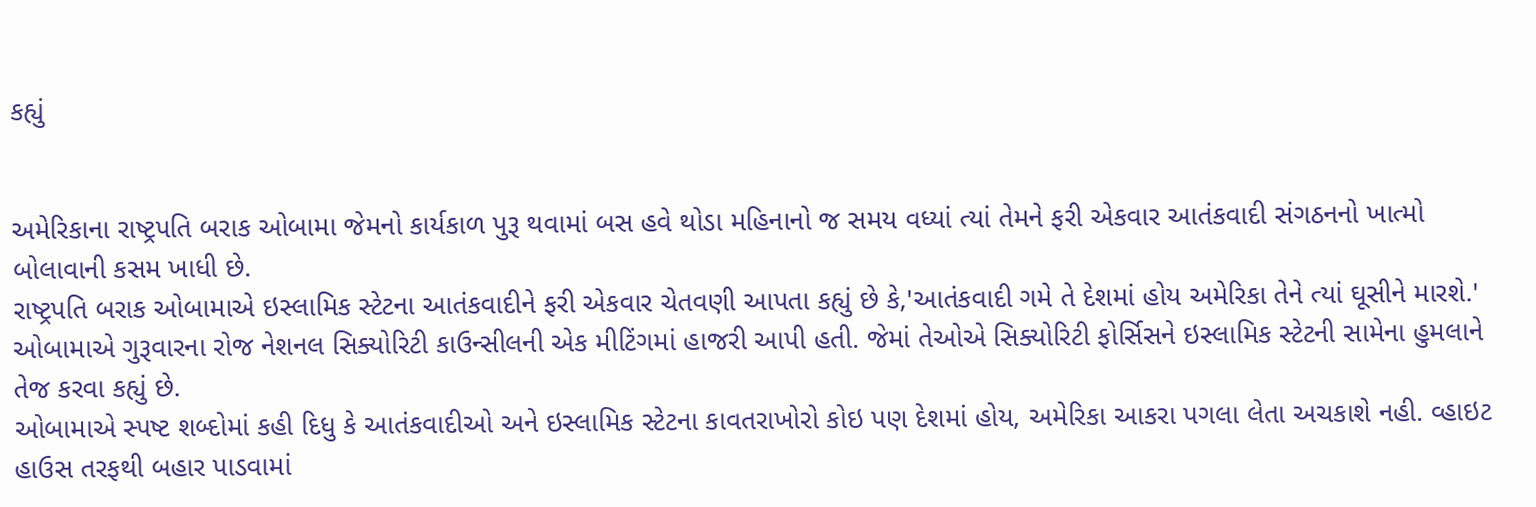કહ્યું


અમેરિકાના રાષ્ટ્રપતિ બરાક ઓબામા જેમનો કાર્યકાળ પુરૂ થવામાં બસ હવે થોડા મહિનાનો જ સમય વધ્યાં ત્યાં તેમને ફરી એકવાર આતંકવાદી સંગઠનનો ખાત્મો બોલાવાની કસમ ખાધી છે.
રાષ્ટ્રપતિ બરાક ઓબામાએ ઇસ્લામિક સ્ટેટના આતંકવાદીને ફરી એકવાર ચેતવણી આપતા કહ્યું છે કે,'આતંકવાદી ગમે તે દેશમાં હોય અમેરિકા તેને ત્યાં ઘૂસીને મારશે.' ઓબામાએ ગુરૂવારના રોજ નેશનલ સિક્યોરિટી કાઉન્સીલની એક મીટિંગમાં હાજરી આપી હતી. જેમાં તેઓએ સિક્યોરિટી ફોર્સિસને ઇસ્લામિક સ્ટેટની સામેના હુમલાને તેજ કરવા કહ્યું છે.
ઓબામાએ સ્પષ્ટ શબ્દોમાં કહી દિધુ કે આતંકવાદીઓ અને ઇસ્લામિક સ્ટેટના કાવતરાખોરો કોઇ પણ દેશમાં હોય, અમેરિકા આકરા પગલા લેતા અચકાશે નહી. વ્હાઇટ હાઉસ તરફથી બહાર પાડવામાં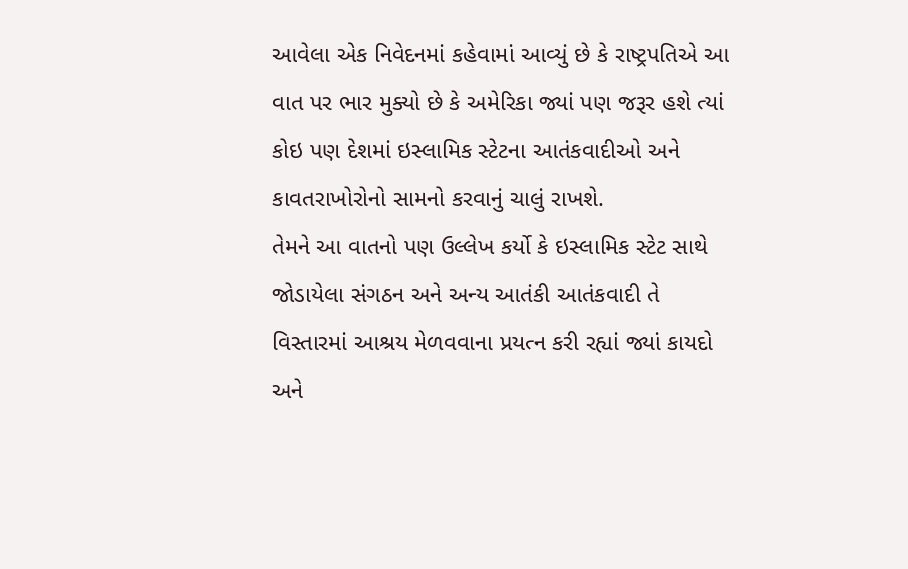આવેલા એક નિવેદનમાં કહેવામાં આવ્યું છે કે રાષ્ટ્રપતિએ આ વાત પર ભાર મુક્યો છે કે અમેરિકા જ્યાં પણ જરૂર હશે ત્યાં કોઇ પણ દેશમાં ઇસ્લામિક સ્ટેટના આતંકવાદીઓ અને કાવતરાખોરોનો સામનો કરવાનું ચાલું રાખશે.
તેમને આ વાતનો પણ ઉલ્લેખ કર્યો કે ઇસ્લામિક સ્ટેટ સાથે જોડાયેલા સંગઠન અને અન્ય આતંકી આતંકવાદી તે વિસ્તારમાં આશ્રય મેળવવાના પ્રયત્ન કરી રહ્યાં જ્યાં કાયદો અને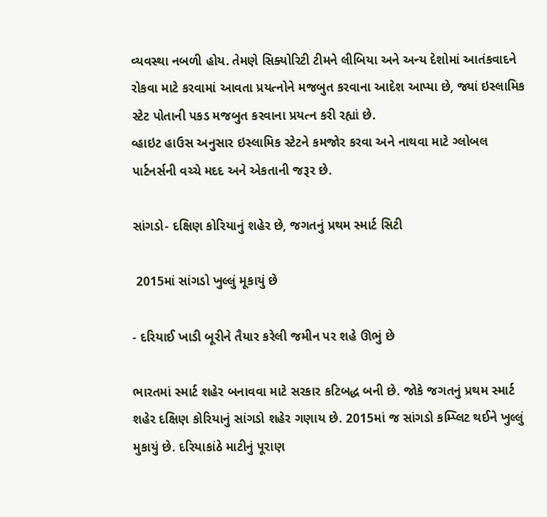વ્યવસ્થા નબળી હોય. તેમણે સિક્યોરિટી ટીમને લીબિયા અને અન્ય દેશોમાં આતંકવાદને રોકવા માટે કરવામાં આવતા પ્રયત્નોને મજબુત કરવાના આદેશ આપ્યા છે, જ્યાં ઇસ્લામિક સ્ટેટ પોતાની પકડ મજબુત કરવાના પ્રયત્ન કરી રહ્યાં છે.
વ્હાઇટ હાઉસ અનુસાર ઇસ્લામિક સ્ટેટને કમજોર કરવા અને નાથવા માટે ગ્લોબલ પાર્ટનર્સની વચ્ચે મદદ અને એકતાની જરૂર છે.

સાંગડો- દક્ષિણ કોરિયાનું શહેર છે, જગતનું પ્રથમ સ્માર્ટ સિટી

 2015માં સાંગડો ખુલ્લું મૂકાયું છે

- દરિયાઈ ખાડી બૂરીને તૈયાર કરેલી જમીન પર શહે ઊભું છે

ભારતમાં સ્માર્ટ શહેર બનાવવા માટે સરકાર કટિબદ્ધ બની છે. જોકે જગતનું પ્રથમ સ્માર્ટ શહેર દક્ષિણ કોરિયાનું સાંગડો શહેર ગણાય છે. 2015માં જ સાંગડો કમ્પ્લિટ થઈને ખુલ્લું મુકાયું છે. દરિયાકાંઠે માટીનું પૂરાણ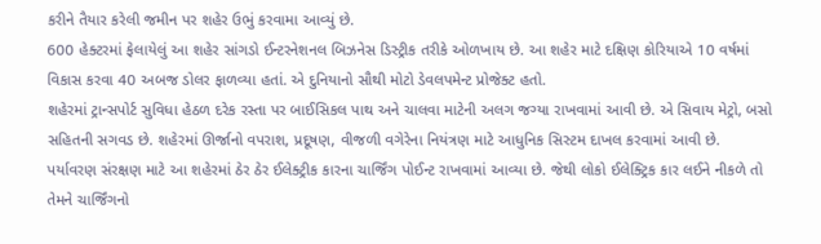કરીને તૈયાર કરેલી જમીન પર શહેર ઉભું કરવામા આવ્યું છે.
600 હેક્ટરમાં ફેલાયેલું આ શહેર સાંગડો ઈન્ટરનેશનલ બિઝનેસ ડિસ્ટ્રીક તરીકે ઓળખાય છે. આ શહેર માટે દક્ષિણ કોરિયાએ 10 વર્ષમાં વિકાસ કરવા 40 અબજ ડોલર ફાળવ્યા હતાં. એ દુનિયાનો સૌથી મોટો ડેવલપમેન્ટ પ્રોજેક્ટ હતો.
શહેરમાં ટ્રાન્સપોર્ટ સુવિધા હેઠળ દરેક રસ્તા પર બાઈસિકલ પાથ અને ચાલવા માટેની અલગ જગ્યા રાખવામાં આવી છે. એ સિવાય મેટ્રો, બસો સહિતની સગવડ છે. શહેરમાં ઊર્જાનો વપરાશ, પ્રદૂષણ, વીજળી વગેરેના નિયંત્રણ માટે આધુનિક સિસ્ટમ દાખલ કરવામાં આવી છે.
પર્યાવરણ સંરક્ષણ માટે આ શહેરમાં ઠેર ઠેર ઈલેક્ટ્રીક કારના ચાર્જિંગ પોઈન્ટ રાખવામાં આવ્યા છે. જેથી લોકો ઈલેક્ટ્રિક કાર લઈને નીકળે તો તેમને ચાર્જિંગનો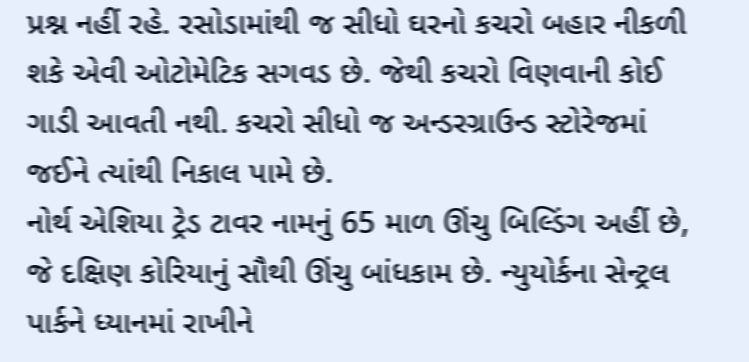પ્રશ્ન નહીં રહે. રસોડામાંથી જ સીધો ઘરનો કચરો બહાર નીકળી શકે એવી ઓટોમેટિક સગવડ છે. જેથી કચરો વિણવાની કોઈ ગાડી આવતી નથી. કચરો સીધો જ અન્ડરગ્રાઉન્ડ સ્ટોરેજમાં જઈને ત્યાંથી નિકાલ પામે છે.
નોર્થ એશિયા ટ્રેડ ટાવર નામનું 65 માળ ઊંચુ બિલ્ડિંગ અહીં છે, જે દક્ષિણ કોરિયાનું સૌથી ઊંચુ બાંધકામ છે. ન્યુયોર્કના સેન્ટ્રલ પાર્કને ધ્યાનમાં રાખીને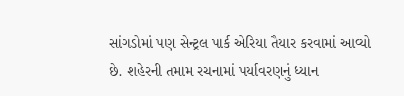સાંગડોમાં પણ સેન્ટ્રલ પાર્ક એરિયા તૈયાર કરવામાં આવ્યો છે. શહેરની તમામ રચનામાં પર્યાવરણનું ધ્યાન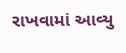રાખવામાં આવ્યુ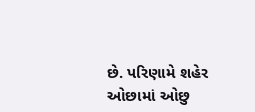છે. પરિણામે શહેર ઓછામાં ઓછુ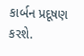કાર્બન પ્રદૂષણ કરશે.